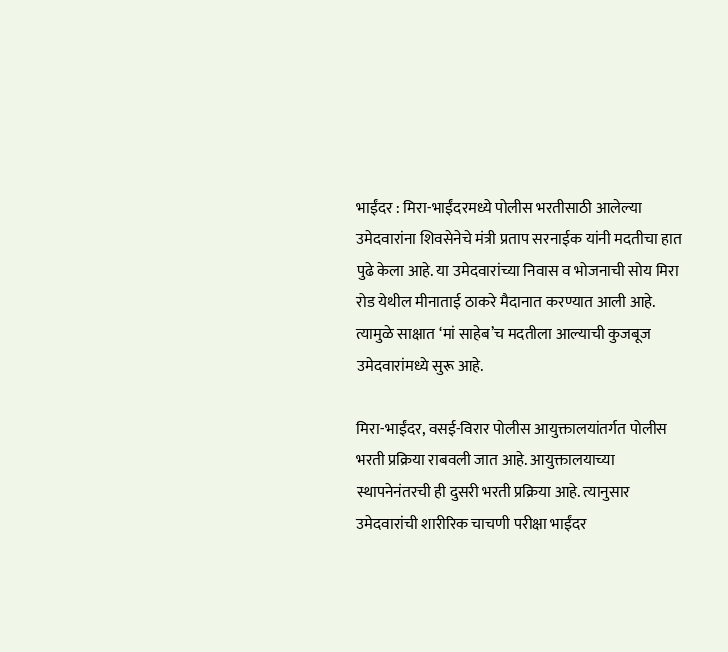भाईंदर : मिरा-भाईंदरमध्ये पोलीस भरतीसाठी आलेल्या उमेदवारांना शिवसेनेचे मंत्री प्रताप सरनाईक यांनी मदतीचा हात पुढे केला आहे. या उमेदवारांच्या निवास व भोजनाची सोय मिरा रोड येथील मीनाताई ठाकरे मैदानात करण्यात आली आहे. त्यामुळे साक्षात ‘मां साहेब’च मदतीला आल्याची कुजबूज उमेदवारांमध्ये सुरू आहे.

मिरा-भाईंदर, वसई-विरार पोलीस आयुक्तालयांतर्गत पोलीस भरती प्रक्रिया राबवली जात आहे. आयुक्तालयाच्या स्थापनेनंतरची ही दुसरी भरती प्रक्रिया आहे. त्यानुसार उमेदवारांची शारीरिक चाचणी परीक्षा भाईंदर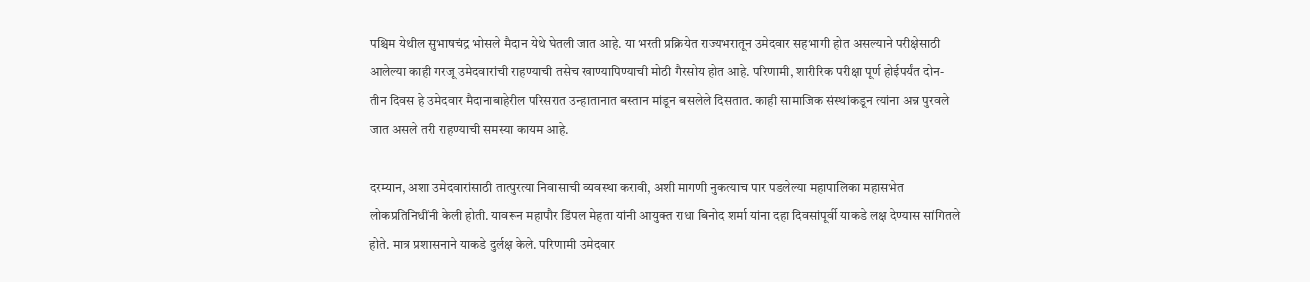पश्चिम येथील सुभाषचंद्र भोसले मैदान येथे घेतली जात आहे. या भरती प्रक्रियेत राज्यभरातून उमेदवार सहभागी होत असल्याने परीक्षेसाठी आलेल्या काही गरजू उमेदवारांची राहण्याची तसेच खाण्यापिण्याची मोठी गैरसोय होत आहे. परिणामी, शारीरिक परीक्षा पूर्ण होईपर्यंत दोन-तीन दिवस हे उमेदवार मैदानाबाहेरील परिसरात उन्हातानात बस्तान मांडून बसलेले दिसतात. काही सामाजिक संस्थांकडून त्यांना अन्न पुरवले जात असले तरी राहण्याची समस्या कायम आहे.

दरम्यान, अशा उमेदवारांसाठी तात्पुरत्या निवासाची व्यवस्था करावी, अशी मागणी नुकत्याच पार पडलेल्या महापालिका महासभेत लोकप्रतिनिधींनी केली होती. यावरून महापौर डिंपल मेहता यांनी आयुक्त राधा बिनोद शर्मा यांना दहा दिवसांपूर्वी याकडे लक्ष देण्यास सांगितले होते. मात्र प्रशासनाने याकडे दुर्लक्ष केले. परिणामी उमेदवार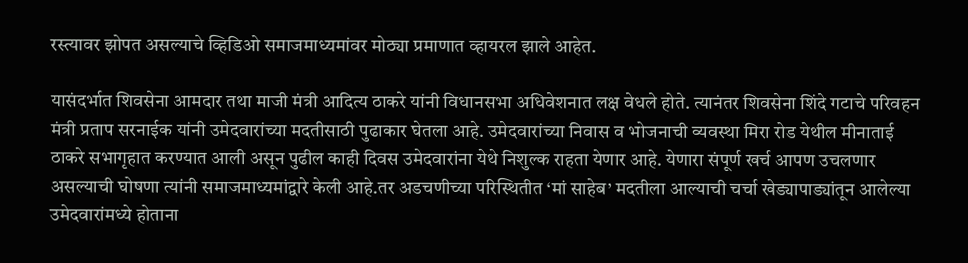रस्त्यावर झोपत असल्याचे व्हिडिओ समाजमाध्यमांवर मोठ्या प्रमाणात व्हायरल झाले आहेत.

यासंदर्भात शिवसेना आमदार तथा माजी मंत्री आदित्य ठाकरे यांनी विधानसभा अधिवेशनात लक्ष वेधले होते. त्यानंतर शिवसेना शिंदे गटाचे परिवहन मंत्री प्रताप सरनाईक यांनी उमेदवारांच्या मदतीसाठी पुढाकार घेतला आहे. उमेदवारांच्या निवास व भोजनाची व्यवस्था मिरा रोड येथील मीनाताई ठाकरे सभागृहात करण्यात आली असून पुढील काही दिवस उमेदवारांना येथे निशुल्क राहता येणार आहे. येणारा संपूर्ण खर्च आपण उचलणार असल्याची घोषणा त्यांनी समाजमाध्यमांद्वारे केली आहे.तर अडचणीच्या परिस्थितीत ‘मां साहेब’ मदतीला आल्याची चर्चा खेड्यापाड्यांतून आलेल्या उमेदवारांमध्ये होताना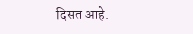दिसत आहे.